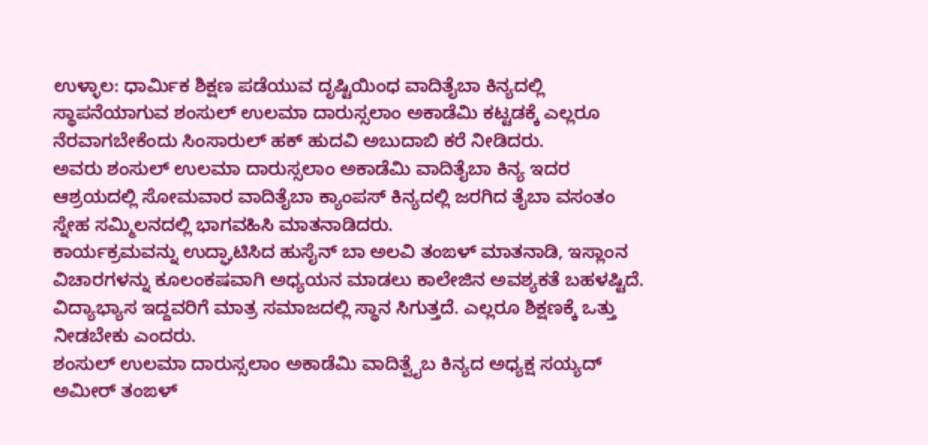ಉಳ್ಳಾಲ: ಧಾರ್ಮಿಕ ಶಿಕ್ಷಣ ಪಡೆಯುವ ದೃಷ್ಟಿಯಿಂಧ ವಾದಿತೈಬಾ ಕಿನ್ಯದಲ್ಲಿ ಸ್ಥಾಪನೆಯಾಗುವ ಶಂಸುಲ್ ಉಲಮಾ ದಾರುಸ್ಸಲಾಂ ಅಕಾಡೆಮಿ ಕಟ್ಟಡಕ್ಕೆ ಎಲ್ಲರೂ ನೆರವಾಗಬೇಕೆಂದು ಸಿಂಸಾರುಲ್ ಹಕ್ ಹುದವಿ ಅಬುದಾಬಿ ಕರೆ ನೀಡಿದರು.
ಅವರು ಶಂಸುಲ್ ಉಲಮಾ ದಾರುಸ್ಸಲಾಂ ಅಕಾಡೆಮಿ ವಾದಿತೈಬಾ ಕಿನ್ಯ ಇದರ ಆಶ್ರಯದಲ್ಲಿ ಸೋಮವಾರ ವಾದಿತೈಬಾ ಕ್ಯಾಂಪಸ್ ಕಿನ್ಯದಲ್ಲಿ ಜರಗಿದ ತೈಬಾ ವಸಂತಂ ಸ್ನೇಹ ಸಮ್ಮಿಲನದಲ್ಲಿ ಭಾಗವಹಿಸಿ ಮಾತನಾಡಿದರು.
ಕಾರ್ಯಕ್ರಮವನ್ನು ಉದ್ಘಾಟಿಸಿದ ಹುಸೈನ್ ಬಾ ಅಲವಿ ತಂಙಳ್ ಮಾತನಾಡಿ, ಇಸ್ಲಾಂನ ವಿಚಾರಗಳನ್ನು ಕೂಲಂಕಷವಾಗಿ ಅಧ್ಯಯನ ಮಾಡಲು ಕಾಲೇಜಿನ ಅವಶ್ಯಕತೆ ಬಹಳಷ್ಟಿದೆ. ವಿದ್ಯಾಭ್ಯಾಸ ಇದ್ದವರಿಗೆ ಮಾತ್ರ ಸಮಾಜದಲ್ಲಿ ಸ್ಥಾನ ಸಿಗುತ್ತದೆ. ಎಲ್ಲರೂ ಶಿಕ್ಷಣಕ್ಕೆ ಒತ್ತು ನೀಡಬೇಕು ಎಂದರು.
ಶಂಸುಲ್ ಉಲಮಾ ದಾರುಸ್ಸಲಾಂ ಅಕಾಡೆಮಿ ವಾದಿತ್ವೈಬ ಕಿನ್ಯದ ಅಧ್ಯಕ್ಷ ಸಯ್ಯದ್ ಅಮೀರ್ ತಂಙಳ್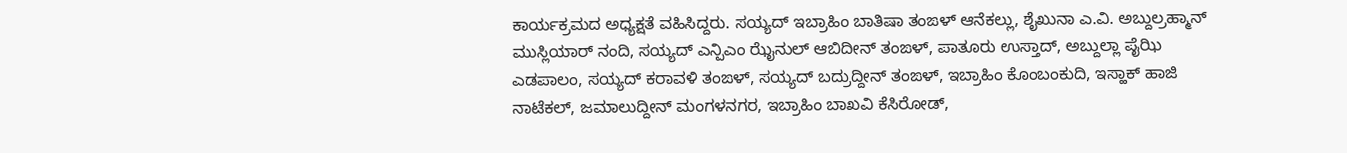ಕಾರ್ಯಕ್ರಮದ ಅಧ್ಯಕ್ಷತೆ ವಹಿಸಿದ್ದರು. ಸಯ್ಯದ್ ಇಬ್ರಾಹಿಂ ಬಾತಿಷಾ ತಂಙಳ್ ಆನೆಕಲ್ಲು, ಶೈಖುನಾ ಎ.ವಿ. ಅಬ್ದುಲ್ರಹ್ಮಾನ್ ಮುಸ್ಲಿಯಾರ್ ನಂದಿ, ಸಯ್ಯದ್ ಎನ್ಪಿಎಂ ಝೈನುಲ್ ಆಬಿದೀನ್ ತಂಙಳ್, ಪಾತೂರು ಉಸ್ತಾದ್, ಅಬ್ದುಲ್ಲಾ ಪೈಝಿ ಎಡಪಾಲಂ, ಸಯ್ಯದ್ ಕರಾವಳಿ ತಂಙಳ್, ಸಯ್ಯದ್ ಬದ್ರುದ್ದೀನ್ ತಂಙಳ್, ಇಬ್ರಾಹಿಂ ಕೊಂಬಂಕುದಿ, ಇಸ್ಹಾಕ್ ಹಾಜಿ ನಾಟೆಕಲ್, ಜಮಾಲುದ್ದೀನ್ ಮಂಗಳನಗರ, ಇಬ್ರಾಹಿಂ ಬಾಖವಿ ಕೆಸಿರೋಡ್,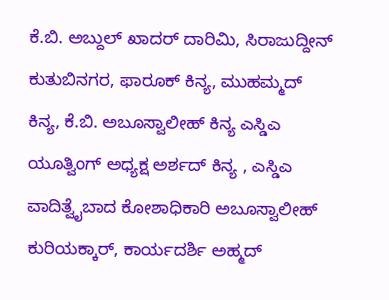ಕೆ.ಬಿ. ಅಬ್ದುಲ್ ಖಾದರ್ ದಾರಿಮಿ, ಸಿರಾಜುದ್ದೀನ್ ಕುತುಬಿನಗರ, ಫಾರೂಕ್ ಕಿನ್ಯ, ಮುಹಮ್ಮದ್ ಕಿನ್ಯ, ಕೆ.ಬಿ. ಅಬೂಸ್ವಾಲೀಹ್ ಕಿನ್ಯ ಎಸ್ಡಿಎ ಯೂತ್ವಿಂಗ್ ಅಧ್ಯಕ್ಷ ಅರ್ಶದ್ ಕಿನ್ಯ , ಎಸ್ಡಿಎ ವಾದಿತ್ವೈಬಾದ ಕೋಶಾಧಿಕಾರಿ ಅಬೂಸ್ವಾಲೀಹ್ ಕುರಿಯಕ್ಕಾರ್, ಕಾರ್ಯದರ್ಶಿ ಅಹ್ಮದ್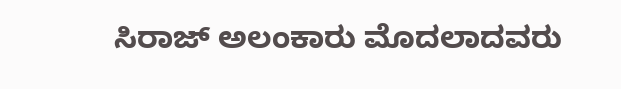ಸಿರಾಜ್ ಅಲಂಕಾರು ಮೊದಲಾದವರು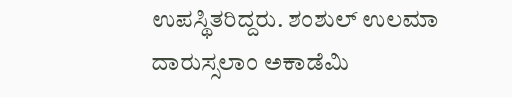ಉಪಸ್ಥಿತರಿದ್ದರು. ಶಂಶುಲ್ ಉಲಮಾ ದಾರುಸ್ಸಲಾಂ ಅಕಾಡೆಮಿ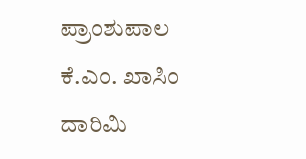ಪ್ರಾಂಶುಪಾಲ ಕೆ.ಎಂ. ಖಾಸಿಂ ದಾರಿಮಿ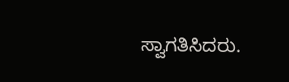ಸ್ವಾಗತಿಸಿದರು.